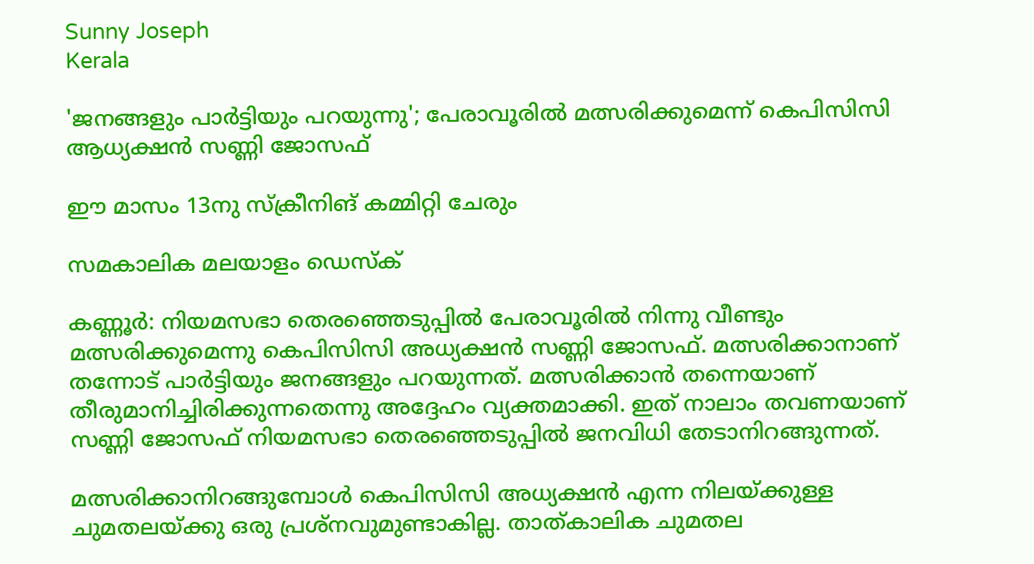Sunny Joseph
Kerala

'ജനങ്ങളും പാർട്ടിയും പറയുന്നു'; പേരാവൂരിൽ മത്സരിക്കുമെന്ന് കെപിസിസി ആധ്യക്ഷൻ സണ്ണി ജോസഫ്

ഈ മാസം 13നു സ്ക്രീനിങ് കമ്മിറ്റി ചേരും

സമകാലിക മലയാളം ഡെസ്ക്

കണ്ണൂർ: നിയമസഭാ തെരഞ്ഞെടുപ്പിൽ പേരാവൂരിൽ നിന്നു വീണ്ടും മത്സരിക്കുമെന്നു കെപിസിസി അധ്യക്ഷൻ സണ്ണി ജോസഫ്. മത്സരിക്കാനാണ് തന്നോട് പാർട്ടിയും ജനങ്ങളും പറയുന്നത്. മത്സരിക്കാൻ തന്നെയാണ് തീരുമാനിച്ചിരിക്കുന്നതെന്നു അദ്ദേഹം വ്യക്തമാക്കി. ഇത് നാലാം തവണയാണ് സണ്ണി ജോസഫ് നിയമസഭാ തെരഞ്ഞെടുപ്പിൽ ജനവിധി തേടാനിറങ്ങുന്നത്.

മത്സരിക്കാനിറങ്ങുമ്പോൾ കെപിസിസി അധ്യക്ഷൻ എന്ന നിലയ്ക്കുള്ള ചുമതലയ്ക്കു ഒരു പ്രശ്നവുമുണ്ടാകില്ല. താത്കാലിക ചുമതല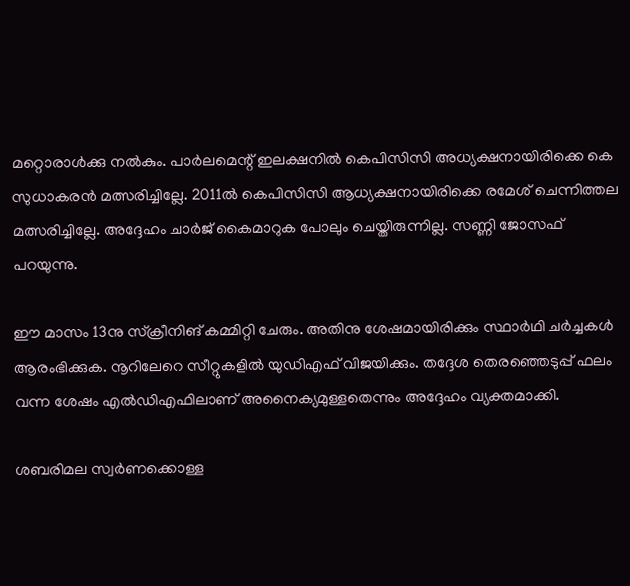മറ്റൊരാൾക്കു നൽകും. പാർലമെന്റ് ഇലക്ഷനിൽ കെപിസിസി അധ്യക്ഷനായിരിക്കെ കെ സുധാകരൻ മത്സരിച്ചില്ലേ. 2011ൽ കെപിസിസി ആധ്യക്ഷനായിരിക്കെ രമേശ് ചെന്നിത്തല മത്സരിച്ചില്ലേ. അദ്ദേഹം ചാർജ് കൈമാറുക പോലും ചെയ്തിരുന്നില്ല. സണ്ണി ജോസഫ് പറയുന്നു.

ഈ മാസം 13നു സ്ക്രീനിങ് കമ്മിറ്റി ചേരും. അതിനു ശേഷമായിരിക്കും സ്ഥാർഥി ചർച്ചകൾ ആരംഭിക്കുക. നൂറിലേറെ സീറ്റുകളിൽ യുഡിഎഫ് വിജയിക്കും. തദ്ദേശ തെരഞ്ഞെടുപ്പ് ഫലം വന്ന ശേഷം എൽഡിഎഫിലാണ് അനൈക്യമുള്ളതെന്നും അദ്ദേഹം വ്യക്തമാക്കി.

ശബരിമല സ്വർണക്കൊള്ള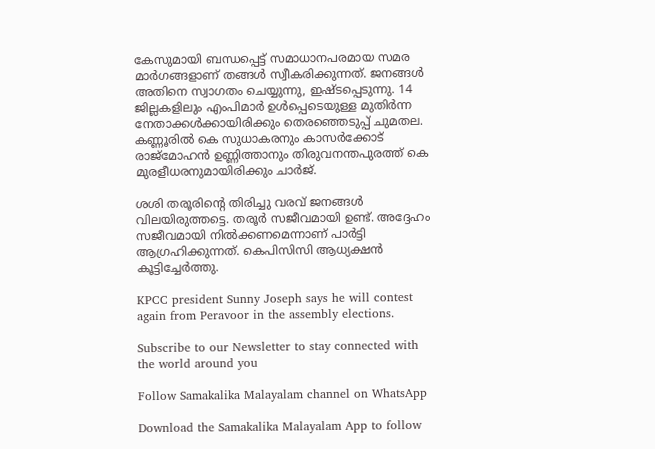കേസുമായി ബന്ധപ്പെട്ട് സമാധാനപരമായ സമര മാർഗങ്ങളാണ് തങ്ങൾ സ്വീകരിക്കുന്നത്. ജനങ്ങൾ അതിനെ സ്വാഗതം ചെയ്യുന്നു, ഇഷ്ടപ്പെടുന്നു. 14 ജില്ലകളിലും എംപിമാർ ഉൾപ്പെടെയുള്ള മുതിർന്ന നേതാക്കൾക്കായിരിക്കും തെരഞ്ഞെടുപ്പ് ചുമതല. കണ്ണൂരിൽ കെ സുധാകരനും കാസർക്കോട് രാജ്മോഹൻ ഉണ്ണിത്താനും തിരുവനന്തപുരത്ത് കെ മുരളീധരനുമായിരിക്കും ചാർജ്.

ശശി തരൂരിന്റെ തിരിച്ചു വരവ് ജനങ്ങൾ വിലയിരുത്തട്ടെ. തരൂർ സജീവമായി ഉണ്ട്. അദ്ദേഹം സജീവമായി നിൽക്കണമെന്നാണ് പാർട്ടി ആഗ്രഹിക്കുന്നത്. കെപിസിസി ആധ്യക്ഷൻ കൂട്ടിച്ചേർത്തു.

KPCC president Sunny Joseph says he will contest again from Peravoor in the assembly elections.

Subscribe to our Newsletter to stay connected with the world around you

Follow Samakalika Malayalam channel on WhatsApp

Download the Samakalika Malayalam App to follow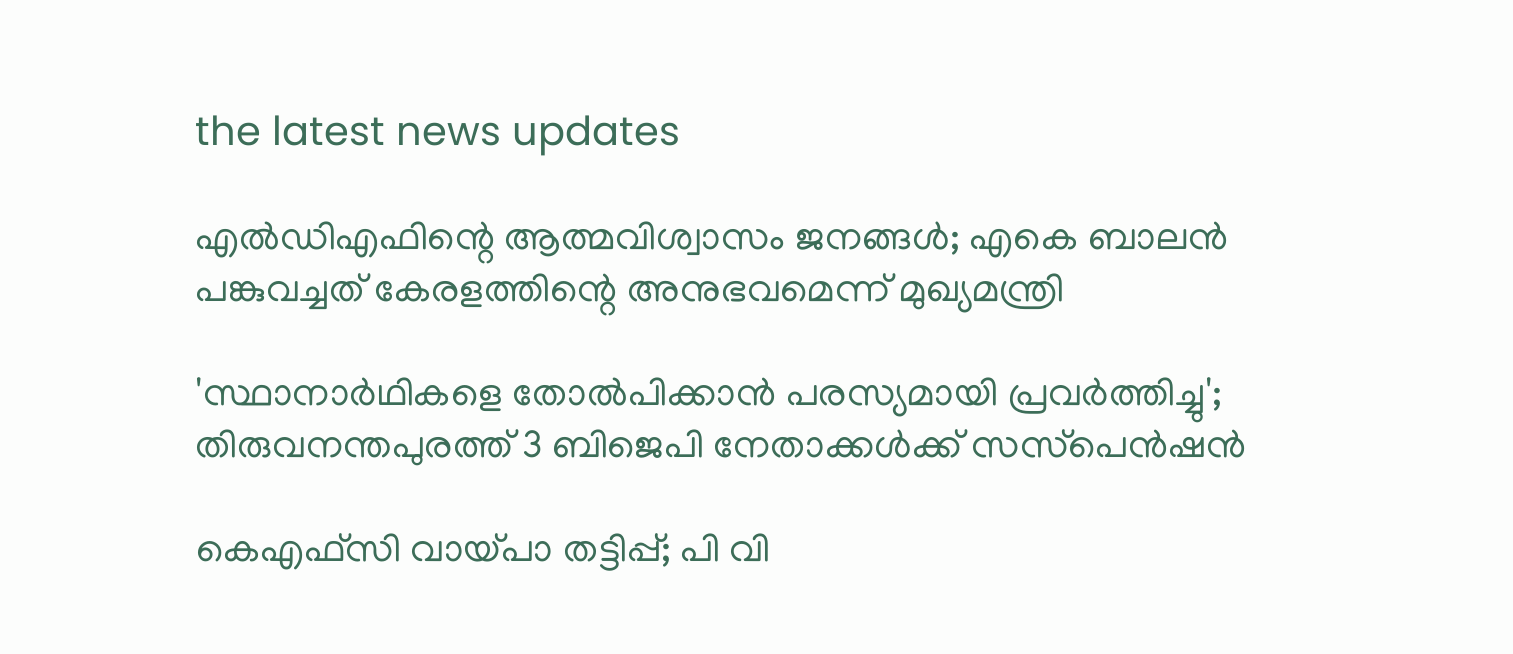the latest news updates

എല്‍ഡിഎഫിന്റെ ആത്മവിശ്വാസം ജനങ്ങൾ; എകെ ബാലന്‍ പങ്കുവച്ചത് കേരളത്തിന്റെ അനുഭവമെന്ന് മുഖ്യമന്ത്രി

'സ്ഥാനാര്‍ഥികളെ തോല്‍പിക്കാന്‍ പരസ്യമായി പ്രവര്‍ത്തിച്ചു'; തിരുവനന്തപുരത്ത് 3 ബിജെപി നേതാക്കള്‍ക്ക് സസ്‌പെന്‍ഷന്‍

കെഎഫ്‌സി വായ്പാ തട്ടിപ്പ്; പി വി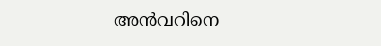അന്‍വറിനെ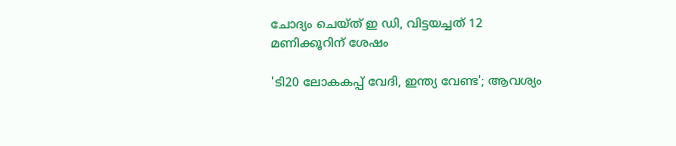ചോദ്യം ചെയ്ത് ഇ ഡി, വിട്ടയച്ചത് 12 മണിക്കൂറിന് ശേഷം

'ടി20 ലോകകപ്പ് വേദി, ഇന്ത്യ വേണ്ട'; ആവശ്യം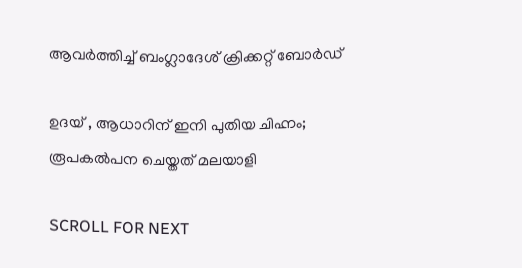ആവർത്തിച്ച് ബംഗ്ലാദേശ് ക്രിക്കറ്റ് ബോര്‍ഡ്

ഉദയ് , ആധാറിന് ഇനി പുതിയ ചിഹ്നം; രൂപകല്‍പന ചെയ്തത് മലയാളി

SCROLL FOR NEXT